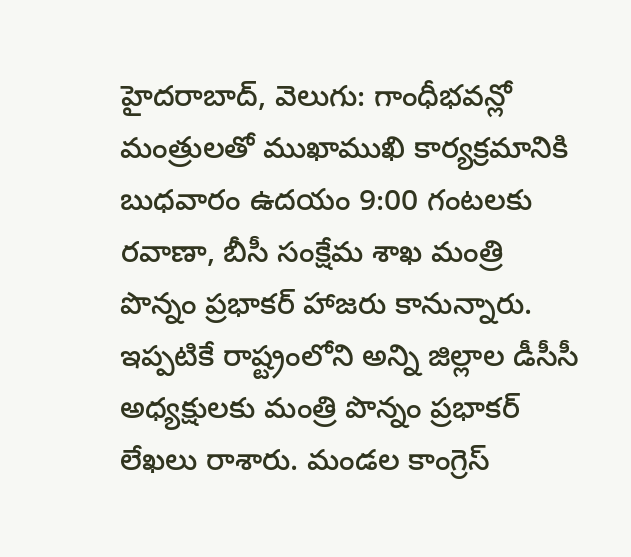హైదరాబాద్, వెలుగు: గాంధీభవన్లో మంత్రులతో ముఖాముఖి కార్యక్రమానికి బుధవారం ఉదయం 9:00 గంటలకు రవాణా, బీసీ సంక్షేమ శాఖ మంత్రి పొన్నం ప్రభాకర్ హాజరు కానున్నారు. ఇప్పటికే రాష్ట్రంలోని అన్ని జిల్లాల డీసీసీ అధ్యక్షులకు మంత్రి పొన్నం ప్రభాకర్ లేఖలు రాశారు. మండల కాంగ్రెస్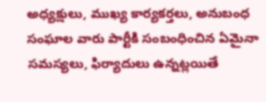అధ్యక్షులు, ముఖ్య కార్యకర్తలు, అనుబంధ సంఘాల వారు పార్టీకి సంబంధించిన ఏమైనా సమస్యలు, ఫిర్యాదులు ఉన్నట్లయితే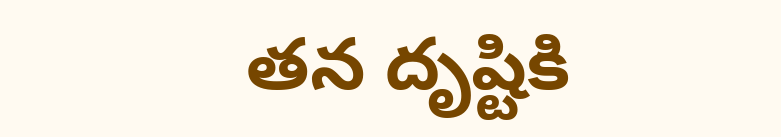తన దృష్టికి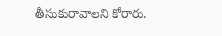తీసుకురావాలని కోరారు.